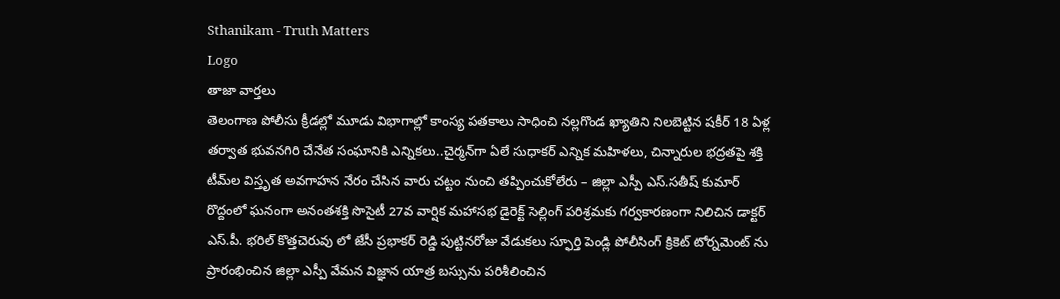Sthanikam - Truth Matters
Logo
తాజా వార్తలు
తెలంగాణ పోలీసు క్రీడల్లో మూడు విభాగాల్లో కాంస్య పతకాలు సాధించి నల్లగొండ ఖ్యాతిని నిలబెట్టిన షకీర్ 18 ఏళ్ల తర్వాత భువనగిరి చేనేత సంఘానికి ఎన్నికలు..చైర్మన్‌గా ఏలే సుధాకర్ ఎన్నిక మహిళలు, చిన్నారుల భద్రతపై శక్తి టీమ్‌ల విస్తృత అవగాహన నేరం చేసిన వారు చట్టం నుంచి తప్పించుకోలేరు – జిల్లా ఎస్పీ ఎస్.సతీష్ కుమార్ రొద్దంలో ఘనంగా అనంతశక్తి సొసైటీ 27వ వార్షిక మహాసభ డైరెక్ట్ సెల్లింగ్ పరిశ్రమకు గర్వకారణంగా నిలిచిన డాక్టర్ ఎస్.పీ. భరిల్ కొత్తచెరువు లో జేసీ ప్రభాకర్ రెడ్డి పుట్టినరోజు వేడుకలు స్ఫూర్తి పెండ్లి పోలీసింగ్ క్రికెట్ టోర్నమెంట్ ను ప్రారంభించిన జిల్లా ఎస్పీ వేమన విజ్ఞాన యాత్ర బస్సును పరిశీలించిన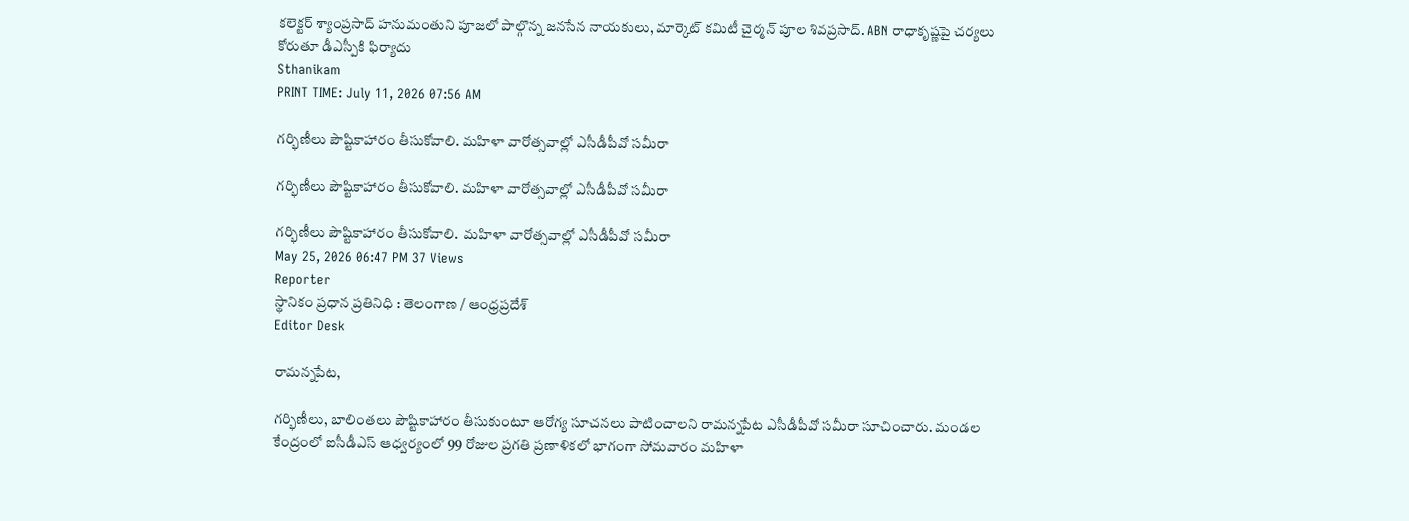కలెక్టర్ శ్యాంప్రసాద్ హనుమంతుని పూజలో పాల్గొన్న జనసేన నాయకులు, మార్కెట్ కమిటీ చైర్మన్ పూల శివప్రసాద్. ABN రాధాకృష్ణపై చర్యలు కోరుతూ డీఎస్పీకి ఫిర్యాదు
Sthanikam
PRINT TIME: July 11, 2026 07:56 AM

గర్భిణీలు పౌష్టికాహారం తీసుకోవాలి. మహిళా వారోత్సవాల్లో ఎసీడీపీవో సమీరా

గర్భిణీలు పౌష్టికాహారం తీసుకోవాలి. మహిళా వారోత్సవాల్లో ఎసీడీపీవో సమీరా

గర్భిణీలు పౌష్టికాహారం తీసుకోవాలి.  మహిళా వారోత్సవాల్లో ఎసీడీపీవో సమీరా
May 25, 2026 06:47 PM 37 Views
Reporter
స్థానికం ప్రధాన ప్రతినిధి : తెలంగాణ / ఆంధ్రప్రదేశ్
Editor Desk

రామన్నపేట,

గర్భిణీలు, బాలింతలు పౌష్టికాహారం తీసుకుంటూ ఆరోగ్య సూచనలు పాటించాలని రామన్నపేట ఎసీడీపీవో సమీరా సూచించారు. మండల కేంద్రంలో ఐసీడీఎస్ ఆధ్వర్యంలో 99 రోజుల ప్రగతి ప్రణాళికలో భాగంగా సోమవారం మహిళా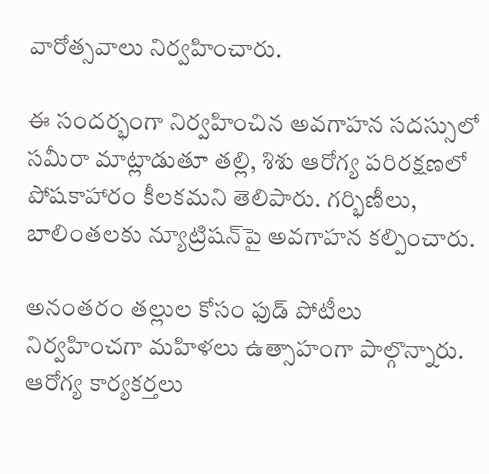వారోత్సవాలు నిర్వహించారు.

ఈ సందర్భంగా నిర్వహించిన అవగాహన సదస్సులో సమీరా మాట్లాడుతూ తల్లి, శిశు ఆరోగ్య పరిరక్షణలో పోషకాహారం కీలకమని తెలిపారు. గర్భిణీలు, బాలింతలకు న్యూట్రిషన్‌పై అవగాహన కల్పించారు.

అనంతరం తల్లుల కోసం ఫుడ్ పోటీలు నిర్వహించగా మహిళలు ఉత్సాహంగా పాల్గొన్నారు. ఆరోగ్య కార్యకర్తలు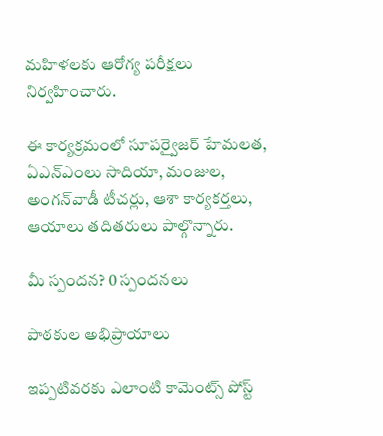మహిళలకు ఆరోగ్య పరీక్షలు నిర్వహించారు.

ఈ కార్యక్రమంలో సూపర్వైజర్ హేమలత, ఏఎన్‌ఎంలు సాదియా, మంజుల, అంగన్‌వాడీ టీచర్లు, ఆశా కార్యకర్తలు, ఆయాలు తదితరులు పాల్గొన్నారు.

మీ స్పందన? 0 స్పందనలు

పాఠకుల అభిప్రాయాలు

ఇప్పటివరకు ఎలాంటి కామెంట్స్ పోస్ట్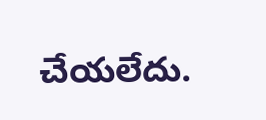చేయలేదు.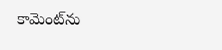కామెంట్‌ను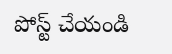పోస్ట్ చేయండి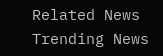Related News
Trending News